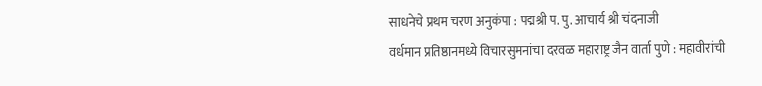साधनेचे प्रथम चरण अनुकंपा : पद्मश्री प. पु. आचार्य श्री चंदनाजी
वर्धमान प्रतिष्ठानमध्ये विचारसुमनांचा दरवळ महाराष्ट्र जैन वार्ता पुणे : महावीरांची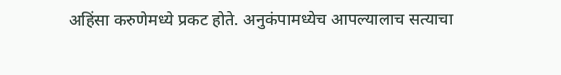अहिंसा करुणेमध्ये प्रकट होते. अनुकंपामध्येच आपल्यालाच सत्याचा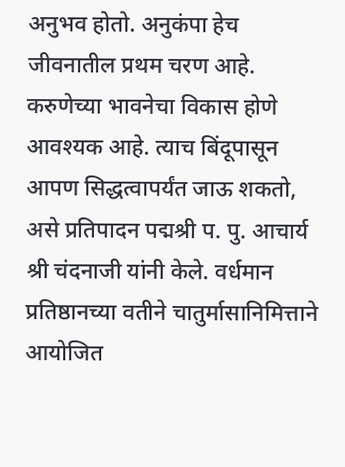अनुभव होतो. अनुकंपा हेच जीवनातील प्रथम चरण आहे. करुणेच्या भावनेचा विकास होणे आवश्यक आहे. त्याच बिंदूपासून आपण सिद्धत्वापर्यंत जाऊ शकतो, असे प्रतिपादन पद्मश्री प. पु. आचार्य श्री चंदनाजी यांनी केले. वर्धमान प्रतिष्ठानच्या वतीने चातुर्मासानिमित्ताने आयोजित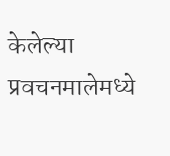केलेल्या प्रवचनमालेमध्ये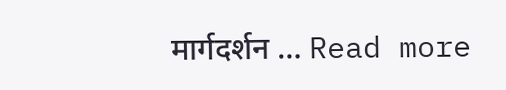मार्गदर्शन … Read more